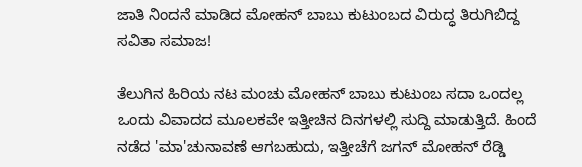ಜಾತಿ ನಿಂದನೆ ಮಾಡಿದ ಮೋಹನ್ ಬಾಬು ಕುಟುಂಬದ ವಿರುದ್ಧ ತಿರುಗಿಬಿದ್ದ ಸವಿತಾ ಸಮಾಜ!

ತೆಲುಗಿನ ಹಿರಿಯ ನಟ ಮಂಚು ಮೋಹನ್ ಬಾಬು ಕುಟುಂಬ ಸದಾ ಒಂದಲ್ಲ ಒಂದು ವಿವಾದದ ಮೂಲಕವೇ ಇತ್ತೀಚಿನ ದಿನಗಳಲ್ಲಿ ಸುದ್ದಿ ಮಾಡುತ್ತಿದೆ. ಹಿಂದೆ ನಡೆದ 'ಮಾ'ಚುನಾವಣೆ ಆಗಬಹುದು, ಇತ್ತೀಚೆಗೆ ಜಗನ್ ಮೋಹನ್ ರೆಡ್ಡಿ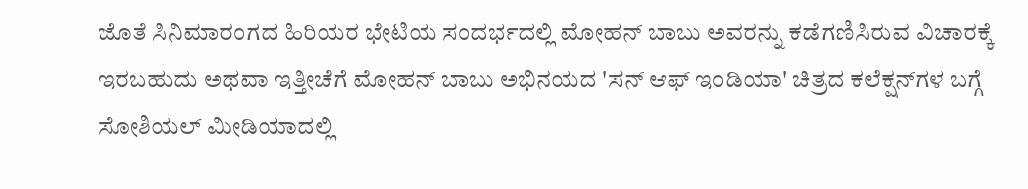ಜೊತೆ ಸಿನಿಮಾರಂಗದ ಹಿರಿಯರ ಭೇಟಿಯ ಸಂದರ್ಭದಲ್ಲಿ ಮೋಹನ್ ಬಾಬು ಅವರನ್ನು ಕಡೆಗಣಿಸಿರುವ ವಿಚಾರಕ್ಕೆ ಇರಬಹುದು ಅಥವಾ ಇತ್ತೀಚೆಗೆ ಮೋಹನ್ ಬಾಬು ಅಭಿನಯದ 'ಸನ್ ಆಫ್ ಇಂಡಿಯಾ' ಚಿತ್ರದ ಕಲೆಕ್ಷನ್‌ಗಳ ಬಗ್ಗೆ ಸೋಶಿಯಲ್ ಮೀಡಿಯಾದಲ್ಲಿ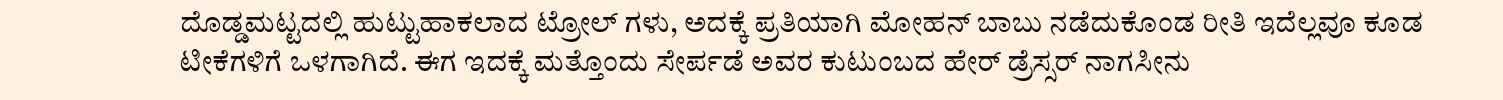ದೊಡ್ಡಮಟ್ಟದಲ್ಲಿ ಹುಟ್ಟುಹಾಕಲಾದ ಟ್ರೋಲ್ ಗಳು, ಅದಕ್ಕೆ ಪ್ರತಿಯಾಗಿ ಮೋಹನ್ ಬಾಬು ನಡೆದುಕೊಂಡ ರೀತಿ ಇದೆಲ್ಲವೂ ಕೂಡ ಟೀಕೆಗಳಿಗೆ ಒಳಗಾಗಿದೆ. ಈಗ ಇದಕ್ಕೆ ಮತ್ತೊಂದು ಸೇರ್ಪಡೆ ಅವರ ಕುಟುಂಬದ ಹೇರ್ ಡ್ರೆಸ್ಸರ್ ನಾಗಸೀನು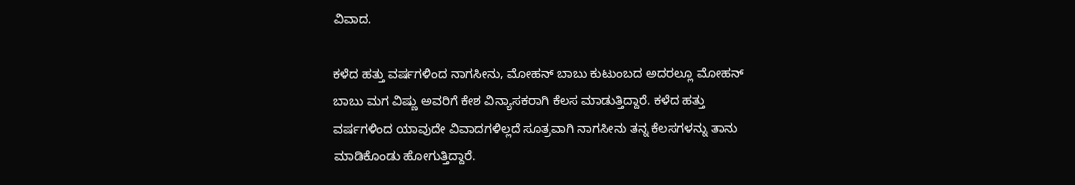ವಿವಾದ.

ಕಳೆದ ಹತ್ತು ವರ್ಷಗಳಿಂದ ನಾಗಸೀನು, ಮೋಹನ್ ಬಾಬು ಕುಟುಂಬದ ಅದರಲ್ಲೂ ಮೋಹನ್ ಬಾಬು ಮಗ ವಿಷ್ಣು ಅವರಿಗೆ ಕೇಶ ವಿನ್ಯಾಸಕರಾಗಿ ಕೆಲಸ ಮಾಡುತ್ತಿದ್ದಾರೆ. ಕಳೆದ ಹತ್ತು ವರ್ಷಗಳಿಂದ ಯಾವುದೇ ವಿವಾದಗಳಿಲ್ಲದೆ ಸೂತ್ರವಾಗಿ ನಾಗಸೀನು ತನ್ನ ಕೆಲಸಗಳನ್ನು ತಾನು ಮಾಡಿಕೊಂಡು ಹೋಗುತ್ತಿದ್ದಾರೆ.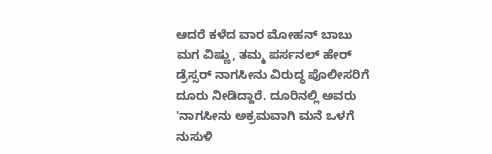ಆದರೆ ಕಳೆದ ವಾರ ಮೋಹನ್ ಬಾಬು ಮಗ ವಿಷ್ಣು, ತಮ್ಮ ಪರ್ಸನಲ್ ಹೇರ್ ಡ್ರೆಸ್ಸರ್ ನಾಗಸೀನು ವಿರುದ್ಧ ಪೊಲೀಸರಿಗೆ ದೂರು ನೀಡಿದ್ದಾರೆ. ದೂರಿನಲ್ಲಿ ಅವರು 'ನಾಗಸೀನು ಅಕ್ರಮವಾಗಿ ಮನೆ ಒಳಗೆ ನುಸುಳಿ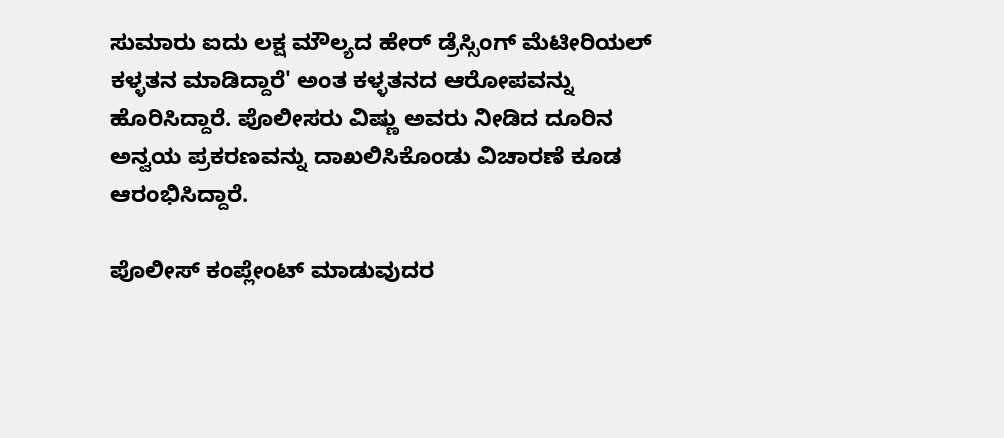ಸುಮಾರು ಐದು ಲಕ್ಷ ಮೌಲ್ಯದ ಹೇರ್ ಡ್ರೆಸ್ಸಿಂಗ್ ಮೆಟೀರಿಯಲ್ ಕಳ್ಳತನ ಮಾಡಿದ್ದಾರೆ' ಅಂತ ಕಳ್ಳತನದ ಆರೋಪವನ್ನು ಹೊರಿಸಿದ್ದಾರೆ. ಪೊಲೀಸರು ವಿಷ್ಣು ಅವರು ನೀಡಿದ ದೂರಿನ ಅನ್ವಯ ಪ್ರಕರಣವನ್ನು ದಾಖಲಿಸಿಕೊಂಡು ವಿಚಾರಣೆ ಕೂಡ ಆರಂಭಿಸಿದ್ದಾರೆ.

ಪೊಲೀಸ್ ಕಂಪ್ಲೇಂಟ್ ಮಾಡುವುದರ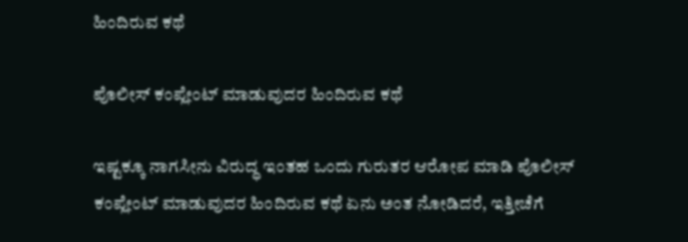ಹಿಂದಿರುವ ಕಥೆ

ಪೊಲೀಸ್ ಕಂಪ್ಲೇಂಟ್ ಮಾಡುವುದರ ಹಿಂದಿರುವ ಕಥೆ

ಇಷ್ಟಕ್ಕೂ ನಾಗಸೀನು ವಿರುದ್ಧ ಇಂತಹ ಒಂದು ಗುರುತರ ಆರೋಪ ಮಾಡಿ ಪೊಲೀಸ್ ಕಂಪ್ಲೇಂಟ್ ಮಾಡುವುದರ ಹಿಂದಿರುವ ಕಥೆ ಏನು ಅಂತ ನೋಡಿದರೆ, ಇತ್ತೀಚೆಗೆ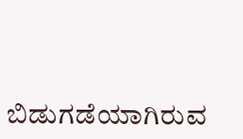ಬಿಡುಗಡೆಯಾಗಿರುವ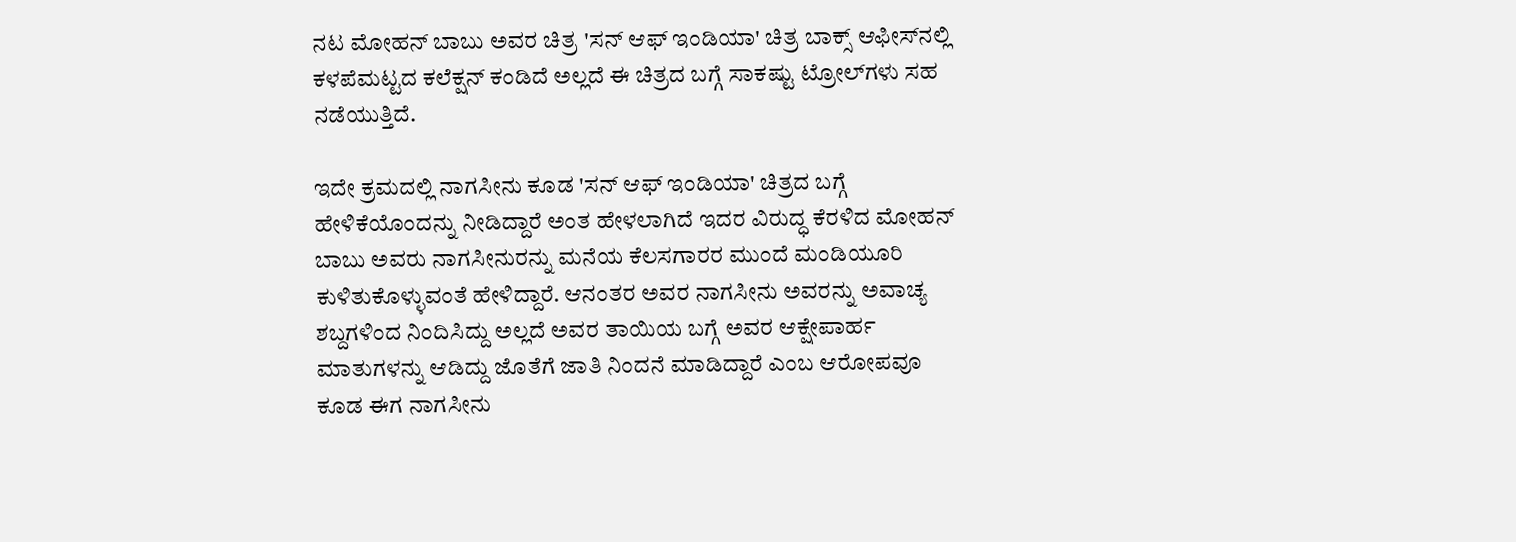ನಟ ಮೋಹನ್ ಬಾಬು ಅವರ ಚಿತ್ರ 'ಸನ್ ಆಫ್ ಇಂಡಿಯಾ' ಚಿತ್ರ ಬಾಕ್ಸ್ ಆಫೀಸ್‌ನಲ್ಲಿ ಕಳಪೆಮಟ್ಟದ ಕಲೆಕ್ಷನ್ ಕಂಡಿದೆ ಅಲ್ಲದೆ ಈ ಚಿತ್ರದ ಬಗ್ಗೆ ಸಾಕಷ್ಟು ಟ್ರೋಲ್‌ಗಳು ಸಹ ನಡೆಯುತ್ತಿದೆ.

ಇದೇ ಕ್ರಮದಲ್ಲಿ ನಾಗಸೀನು ಕೂಡ 'ಸನ್ ಆಫ್ ಇಂಡಿಯಾ' ಚಿತ್ರದ ಬಗ್ಗೆ ಹೇಳಿಕೆಯೊಂದನ್ನು ನೀಡಿದ್ದಾರೆ ಅಂತ ಹೇಳಲಾಗಿದೆ ಇದರ ವಿರುದ್ಧ ಕೆರಳಿದ ಮೋಹನ್ ಬಾಬು ಅವರು ನಾಗಸೀನುರನ್ನು ಮನೆಯ ಕೆಲಸಗಾರರ ಮುಂದೆ ಮಂಡಿಯೂರಿ ಕುಳಿತುಕೊಳ್ಳುವಂತೆ ಹೇಳಿದ್ದಾರೆ. ಆನಂತರ ಅವರ ನಾಗಸೀನು ಅವರನ್ನು ಅವಾಚ್ಯ ಶಬ್ದಗಳಿಂದ ನಿಂದಿಸಿದ್ದು ಅಲ್ಲದೆ ಅವರ ತಾಯಿಯ ಬಗ್ಗೆ ಅವರ ಆಕ್ಷೇಪಾರ್ಹ ಮಾತುಗಳನ್ನು ಆಡಿದ್ದು ಜೊತೆಗೆ ಜಾತಿ ನಿಂದನೆ ಮಾಡಿದ್ದಾರೆ ಎಂಬ ಆರೋಪವೂ ಕೂಡ ಈಗ ನಾಗಸೀನು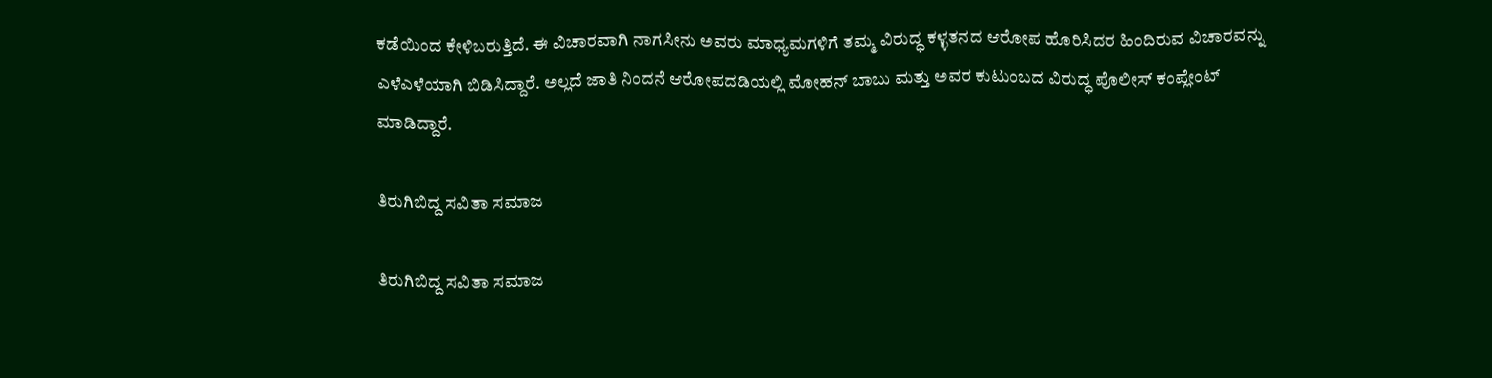ಕಡೆಯಿಂದ ಕೇಳಿಬರುತ್ತಿದೆ. ಈ ವಿಚಾರವಾಗಿ ನಾಗಸೀನು ಅವರು ಮಾಧ್ಯಮಗಳಿಗೆ ತಮ್ಮ ವಿರುದ್ಧ ಕಳ್ಳತನದ ಆರೋಪ ಹೊರಿಸಿದರ ಹಿಂದಿರುವ ವಿಚಾರವನ್ನು ಎಳೆಎಳೆಯಾಗಿ ಬಿಡಿಸಿದ್ದಾರೆ. ಅಲ್ಲದೆ ಜಾತಿ ನಿಂದನೆ ಆರೋಪದಡಿಯಲ್ಲಿ ಮೋಹನ್ ಬಾಬು ಮತ್ತು ಅವರ ಕುಟುಂಬದ ವಿರುದ್ಧ ಪೊಲೀಸ್ ಕಂಪ್ಲೇಂಟ್ ಮಾಡಿದ್ದಾರೆ.

ತಿರುಗಿಬಿದ್ದ ಸವಿತಾ ಸಮಾಜ

ತಿರುಗಿಬಿದ್ದ ಸವಿತಾ ಸಮಾಜ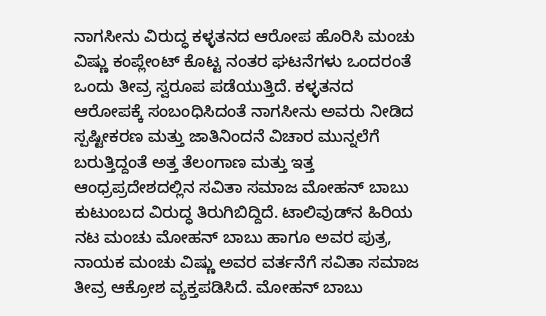ನಾಗಸೀನು ವಿರುದ್ಧ ಕಳ್ಳತನದ ಆರೋಪ ಹೊರಿಸಿ ಮಂಚು ವಿಷ್ಣು ಕಂಪ್ಲೇಂಟ್ ಕೊಟ್ಟ ನಂತರ ಘಟನೆಗಳು ಒಂದರಂತೆ ಒಂದು ತೀವ್ರ ಸ್ವರೂಪ ಪಡೆಯುತ್ತಿದೆ. ಕಳ್ಳತನದ ಆರೋಪಕ್ಕೆ ಸಂಬಂಧಿಸಿದಂತೆ ನಾಗಸೀನು ಅವರು ನೀಡಿದ ಸ್ಪಷ್ಟೀಕರಣ ಮತ್ತು ಜಾತಿನಿಂದನೆ ವಿಚಾರ ಮುನ್ನಲೆಗೆ ಬರುತ್ತಿದ್ದಂತೆ ಅತ್ತ ತೆಲಂಗಾಣ ಮತ್ತು ಇತ್ತ ಆಂಧ್ರಪ್ರದೇಶದಲ್ಲಿನ ಸವಿತಾ ಸಮಾಜ ಮೋಹನ್ ಬಾಬು ಕುಟುಂಬದ ವಿರುದ್ಧ ತಿರುಗಿಬಿದ್ದಿದೆ. ಟಾಲಿವುಡ್‌ನ ಹಿರಿಯ ನಟ ಮಂಚು ಮೋಹನ್ ಬಾಬು ಹಾಗೂ ಅವರ ಪುತ್ರ, ನಾಯಕ ಮಂಚು ವಿಷ್ಣು ಅವರ ವರ್ತನೆಗೆ ಸವಿತಾ ಸಮಾಜ ತೀವ್ರ ಆಕ್ರೋಶ ವ್ಯಕ್ತಪಡಿಸಿದೆ. ಮೋಹನ್ ಬಾಬು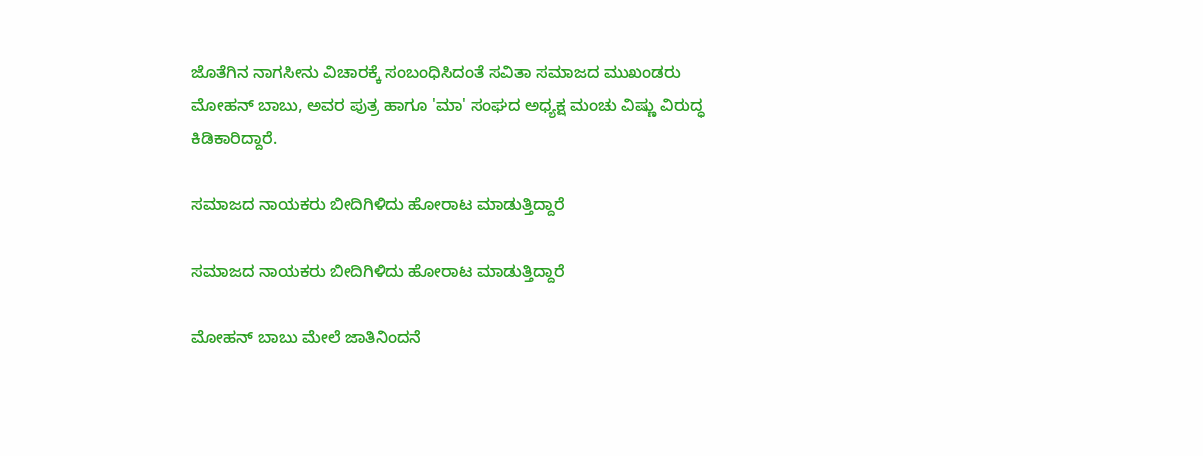ಜೊತೆಗಿನ ನಾಗಸೀನು ವಿಚಾರಕ್ಕೆ ಸಂಬಂಧಿಸಿದಂತೆ ಸವಿತಾ ಸಮಾಜದ ಮುಖಂಡರು ಮೋಹನ್ ಬಾಬು, ಅವರ ಪುತ್ರ ಹಾಗೂ 'ಮಾ' ಸಂಘದ ಅಧ್ಯಕ್ಷ ಮಂಚು ವಿಷ್ಣು ವಿರುದ್ಧ ಕಿಡಿಕಾರಿದ್ದಾರೆ.

ಸಮಾಜದ ನಾಯಕರು ಬೀದಿಗಿಳಿದು ಹೋರಾಟ ಮಾಡುತ್ತಿದ್ದಾರೆ

ಸಮಾಜದ ನಾಯಕರು ಬೀದಿಗಿಳಿದು ಹೋರಾಟ ಮಾಡುತ್ತಿದ್ದಾರೆ

ಮೋಹನ್ ಬಾಬು ಮೇಲೆ ಜಾತಿನಿಂದನೆ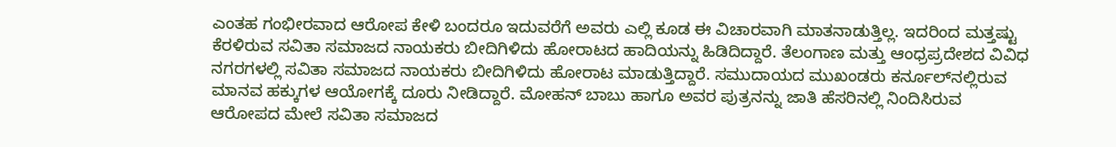ಎಂತಹ ಗಂಭೀರವಾದ ಆರೋಪ ಕೇಳಿ ಬಂದರೂ ಇದುವರೆಗೆ ಅವರು ಎಲ್ಲಿ ಕೂಡ ಈ ವಿಚಾರವಾಗಿ ಮಾತನಾಡುತ್ತಿಲ್ಲ. ಇದರಿಂದ ಮತ್ತಷ್ಟು ಕೆರಳಿರುವ ಸವಿತಾ ಸಮಾಜದ ನಾಯಕರು ಬೀದಿಗಿಳಿದು ಹೋರಾಟದ ಹಾದಿಯನ್ನು ಹಿಡಿದಿದ್ದಾರೆ. ತೆಲಂಗಾಣ ಮತ್ತು ಆಂಧ್ರಪ್ರದೇಶದ ವಿವಿಧ ನಗರಗಳಲ್ಲಿ ಸವಿತಾ ಸಮಾಜದ ನಾಯಕರು ಬೀದಿಗಿಳಿದು ಹೋರಾಟ ಮಾಡುತ್ತಿದ್ದಾರೆ. ಸಮುದಾಯದ ಮುಖಂಡರು ಕರ್ನೂಲ್‌ನಲ್ಲಿರುವ ಮಾನವ ಹಕ್ಕುಗಳ ಆಯೋಗಕ್ಕೆ ದೂರು ನೀಡಿದ್ದಾರೆ. ಮೋಹನ್ ಬಾಬು ಹಾಗೂ ಅವರ ಪುತ್ರನನ್ನು ಜಾತಿ ಹೆಸರಿನಲ್ಲಿ ನಿಂದಿಸಿರುವ ಆರೋಪದ ಮೇಲೆ ಸವಿತಾ ಸಮಾಜದ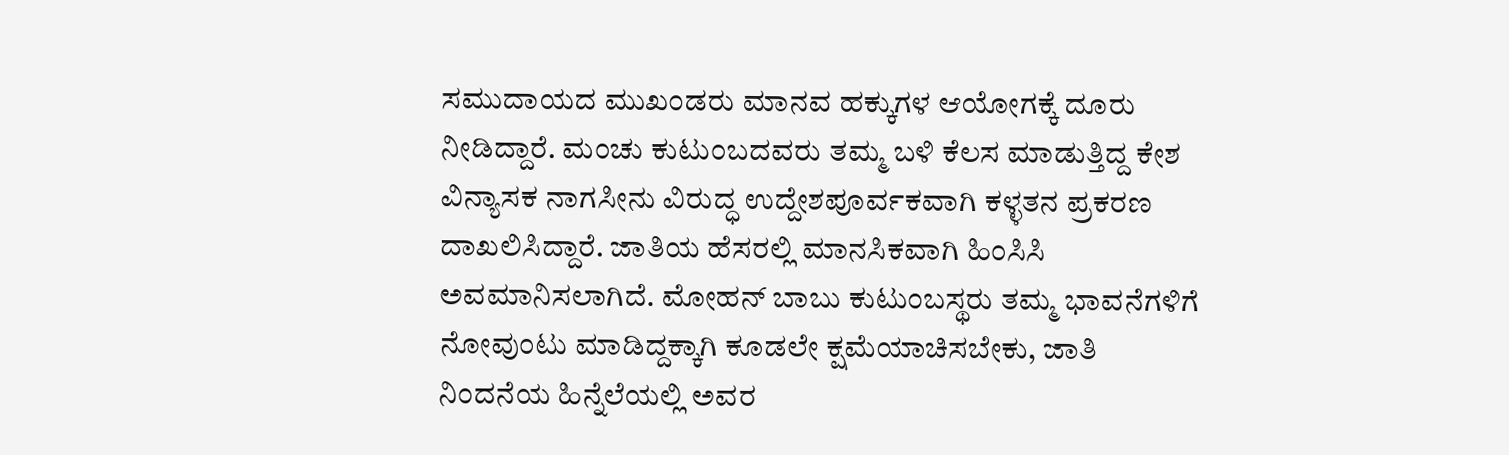ಸಮುದಾಯದ ಮುಖಂಡರು ಮಾನವ ಹಕ್ಕುಗಳ ಆಯೋಗಕ್ಕೆ ದೂರು ನೀಡಿದ್ದಾರೆ. ಮಂಚು ಕುಟುಂಬದವರು ತಮ್ಮ ಬಳಿ ಕೆಲಸ ಮಾಡುತ್ತಿದ್ದ ಕೇಶ ವಿನ್ಯಾಸಕ ನಾಗಸೀನು ವಿರುದ್ಧ ಉದ್ದೇಶಪೂರ್ವಕವಾಗಿ ಕಳ್ಳತನ ಪ್ರಕರಣ ದಾಖಲಿಸಿದ್ದಾರೆ. ಜಾತಿಯ ಹೆಸರಲ್ಲಿ ಮಾನಸಿಕವಾಗಿ ಹಿಂಸಿಸಿ ಅವಮಾನಿಸಲಾಗಿದೆ. ಮೋಹನ್ ಬಾಬು ಕುಟುಂಬಸ್ಥರು ತಮ್ಮ ಭಾವನೆಗಳಿಗೆ ನೋವುಂಟು ಮಾಡಿದ್ದಕ್ಕಾಗಿ ಕೂಡಲೇ ಕ್ಷಮೆಯಾಚಿಸಬೇಕು, ಜಾತಿ ನಿಂದನೆಯ ಹಿನ್ನೆಲೆಯಲ್ಲಿ ಅವರ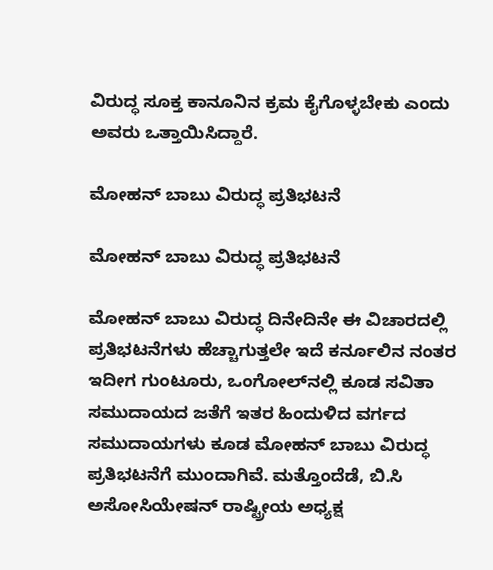ವಿರುದ್ಧ ಸೂಕ್ತ ಕಾನೂನಿನ ಕ್ರಮ ಕೈಗೊಳ್ಳಬೇಕು ಎಂದು ಅವರು ಒತ್ತಾಯಿಸಿದ್ದಾರೆ.

ಮೋಹನ್ ಬಾಬು ವಿರುದ್ಧ ಪ್ರತಿಭಟನೆ

ಮೋಹನ್ ಬಾಬು ವಿರುದ್ಧ ಪ್ರತಿಭಟನೆ

ಮೋಹನ್ ಬಾಬು ವಿರುದ್ಧ ದಿನೇದಿನೇ ಈ ವಿಚಾರದಲ್ಲಿ ಪ್ರತಿಭಟನೆಗಳು ಹೆಚ್ಚಾಗುತ್ತಲೇ ಇದೆ ಕರ್ನೂಲಿನ ನಂತರ ಇದೀಗ ಗುಂಟೂರು, ಒಂಗೋಲ್‌ನಲ್ಲಿ ಕೂಡ ಸವಿತಾ ಸಮುದಾಯದ ಜತೆಗೆ ಇತರ ಹಿಂದುಳಿದ ವರ್ಗದ ಸಮುದಾಯಗಳು ಕೂಡ ಮೋಹನ್ ಬಾಬು ವಿರುದ್ಧ ಪ್ರತಿಭಟನೆಗೆ ಮುಂದಾಗಿವೆ. ಮತ್ತೊಂದೆಡೆ, ಬಿ.ಸಿ ಅಸೋಸಿಯೇಷನ್ ರಾಷ್ಟ್ರೀಯ ಅಧ್ಯಕ್ಷ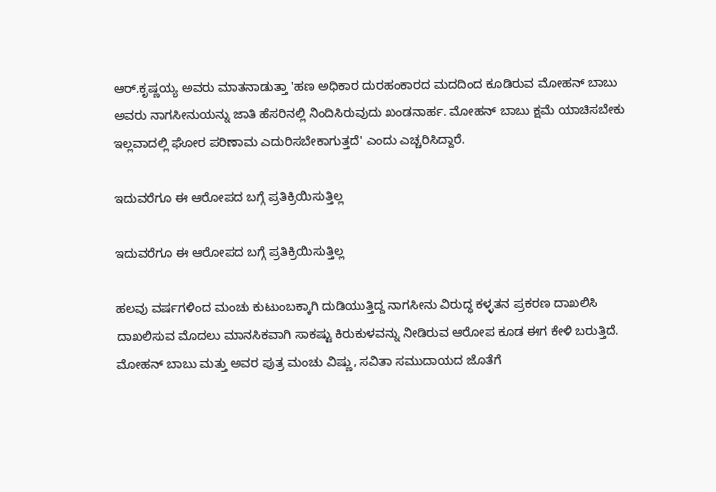ಆರ್.ಕೃಷ್ಣಯ್ಯ ಅವರು ಮಾತನಾಡುತ್ತಾ 'ಹಣ ಅಧಿಕಾರ ದುರಹಂಕಾರದ ಮದದಿಂದ ಕೂಡಿರುವ ಮೋಹನ್ ಬಾಬು ಅವರು ನಾಗಸೀನುಯನ್ನು ಜಾತಿ ಹೆಸರಿನಲ್ಲಿ ನಿಂದಿಸಿರುವುದು ಖಂಡನಾರ್ಹ. ಮೋಹನ್ ಬಾಬು ಕ್ಷಮೆ ಯಾಚಿಸಬೇಕು ಇಲ್ಲವಾದಲ್ಲಿ ಘೋರ ಪರಿಣಾಮ ಎದುರಿಸಬೇಕಾಗುತ್ತದೆ' ಎಂದು ಎಚ್ಚರಿಸಿದ್ದಾರೆ.

ಇದುವರೆಗೂ ಈ ಆರೋಪದ ಬಗ್ಗೆ ಪ್ರತಿಕ್ರಿಯಿಸುತ್ತಿಲ್ಲ

ಇದುವರೆಗೂ ಈ ಆರೋಪದ ಬಗ್ಗೆ ಪ್ರತಿಕ್ರಿಯಿಸುತ್ತಿಲ್ಲ

ಹಲವು ವರ್ಷಗಳಿಂದ ಮಂಚು ಕುಟುಂಬಕ್ಕಾಗಿ ದುಡಿಯುತ್ತಿದ್ದ ನಾಗಸೀನು ವಿರುದ್ಧ ಕಳ್ಳತನ ಪ್ರಕರಣ ದಾಖಲಿಸಿ ದಾಖಲಿಸುವ ಮೊದಲು ಮಾನಸಿಕವಾಗಿ ಸಾಕಷ್ಟು ಕಿರುಕುಳವನ್ನು ನೀಡಿರುವ ಆರೋಪ ಕೂಡ ಈಗ ಕೇಳಿ ಬರುತ್ತಿದೆ. ಮೋಹನ್ ಬಾಬು ಮತ್ತು ಅವರ ಪುತ್ರ ಮಂಚು ವಿಷ್ಣು, ಸವಿತಾ ಸಮುದಾಯದ ಜೊತೆಗೆ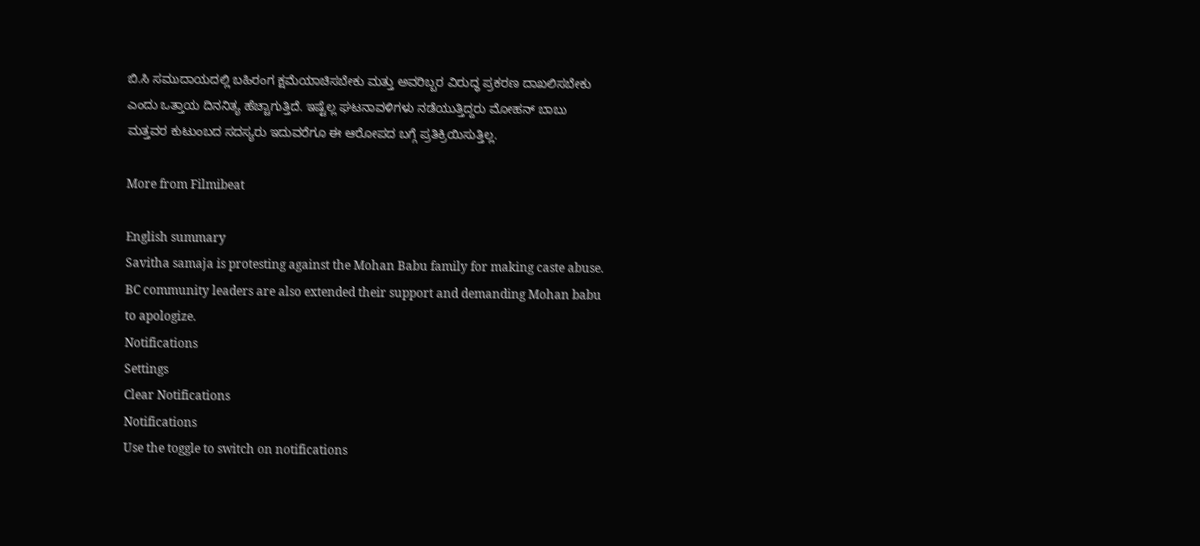ಬಿ.ಸಿ ಸಮುದಾಯದಲ್ಲಿ ಬಹಿರಂಗ ಕ್ಷಮೆಯಾಚಿಸಬೇಕು ಮತ್ತು ಅವರಿಬ್ಬರ ವಿರುದ್ಧ ಪ್ರಕರಣ ದಾಖಲಿಸಬೇಕು ಎಂದು ಒತ್ತಾಯ ದಿನನಿತ್ಯ ಹೆಚ್ಚಾಗುತ್ತಿದೆ. ಇಷ್ಟೆಲ್ಲ ಘಟನಾವಳಿಗಳು ನಡೆಯುತ್ತಿದ್ದರು ಮೋಹನ್ ಬಾಬು ಮತ್ತವರ ಕುಟುಂಬದ ಸದಸ್ಯರು ಇದುವರೆಗೂ ಈ ಆರೋಪದ ಬಗ್ಗೆ ಪ್ರತಿಕ್ರಿಯಿಸುತ್ತಿಲ್ಲ.

More from Filmibeat

English summary
Savitha samaja is protesting against the Mohan Babu family for making caste abuse. BC community leaders are also extended their support and demanding Mohan babu to apologize.
Notifications
Settings
Clear Notifications
Notifications
Use the toggle to switch on notifications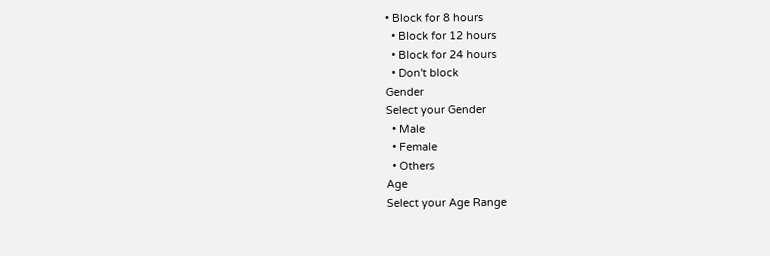• Block for 8 hours
  • Block for 12 hours
  • Block for 24 hours
  • Don't block
Gender
Select your Gender
  • Male
  • Female
  • Others
Age
Select your Age Range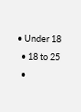• Under 18
  • 18 to 25
  •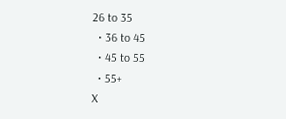26 to 35
  • 36 to 45
  • 45 to 55
  • 55+
X